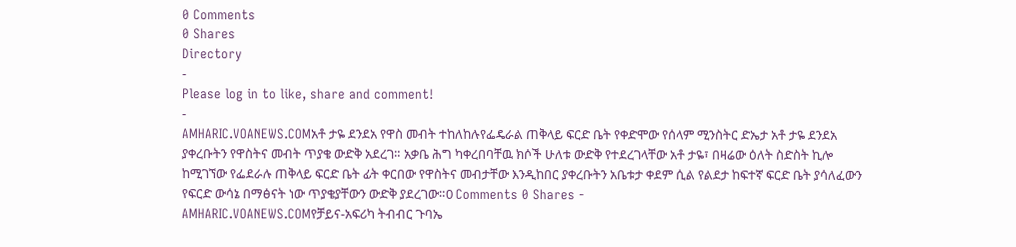0 Comments
0 Shares
Directory
-
Please log in to like, share and comment!
-
AMHARIC.VOANEWS.COMአቶ ታዬ ደንደአ የዋስ መብት ተከለከሉየፌዴራል ጠቅላይ ፍርድ ቤት የቀድሞው የሰላም ሚንስትር ድኤታ አቶ ታዬ ደንደአ ያቀረቡትን የዋስትና መብት ጥያቄ ውድቅ አደረገ። አቃቤ ሕግ ካቀረበባቸዉ ክሶች ሁለቱ ውድቅ የተደረገላቸው አቶ ታዬ፣ በዛሬው ዕለት ስድስት ኪሎ ከሚገኘው የፌደራሉ ጠቅላይ ፍርድ ቤት ፊት ቀርበው የዋስትና መብታቸው እንዲከበር ያቀረቡትን አቤቱታ ቀደም ሲል የልደታ ከፍተኛ ፍርድ ቤት ያሳለፈውን የፍርድ ውሳኔ በማፅናት ነው ጥያቄያቸውን ውድቅ ያደረገው።0 Comments 0 Shares -
AMHARIC.VOANEWS.COMየቻይና-አፍሪካ ትብብር ጉባኤ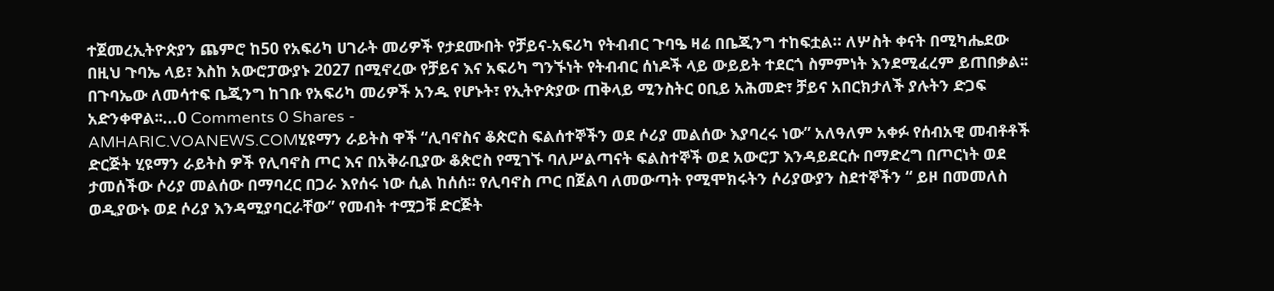ተጀመረኢትዮጵያን ጨምሮ ከ50 የአፍሪካ ሀገራት መሪዎች የታደሙበት የቻይና-አፍሪካ የትብብር ጉባዔ ዛሬ በቤጂንግ ተከፍቷል። ለሦስት ቀናት በሚካሔደው በዚህ ጉባኤ ላይ፣ እስከ አውሮፓውያኑ 2027 በሚኖረው የቻይና እና አፍሪካ ግንኙነት የትብብር ሰነዶች ላይ ውይይት ተደርጎ ስምምነት እንደሚፈረም ይጠበቃል፡፡ በጉባኤው ለመሳተፍ ቤጂንግ ከገቡ የአፍሪካ መሪዎች አንዱ የሆኑት፣ የኢትዮጵያው ጠቅላይ ሚንስትር ዐቢይ አሕመድ፣ ቻይና አበርክታለች ያሉትን ድጋፍ አድንቀዋል፡፡...0 Comments 0 Shares -
AMHARIC.VOANEWS.COMሂዩማን ራይትስ ዋች “ሊባኖስና ቆጵሮስ ፍልሰተኞችን ወደ ሶሪያ መልሰው እያባረሩ ነው” አለዓለም አቀፉ የሰብአዊ መብቶቶች ድርጅት ሂዩማን ራይትስ ዎች የሊባኖስ ጦር እና በአቅራቢያው ቆጵሮስ የሚገኙ ባለሥልጣናት ፍልስተኞች ወደ አውሮፓ እንዳይደርሱ በማድረግ በጦርነት ወደ ታመሰችው ሶሪያ መልሰው በማባረር በጋራ እየሰሩ ነው ሲል ከሰሰ፡፡ የሊባኖስ ጦር በጀልባ ለመውጣት የሚሞክሩትን ሶሪያውያን ስደተኞችን “ ይዞ በመመለስ ወዲያውኑ ወደ ሶሪያ እንዳሚያባርራቸው” የመብት ተሟጋቹ ድርጅት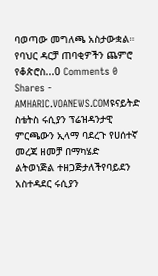ባወጣው መግለጫ አስታውቋል። የባህር ዳርቻ ጠባቂዎችን ጨምሮ የቆጵሮስ...0 Comments 0 Shares -
AMHARIC.VOANEWS.COMዩናይትድ ስቴትስ ሩሲያን ፕሬዝዳንታዊ ምርጫውን ኢላማ ባደረጉ የሀሰተኛ መረጃ ዘመቻ በማካሄድ ልትወነጅል ተዘጋጅታለችየባይደን አስተዳደር ሩሲያን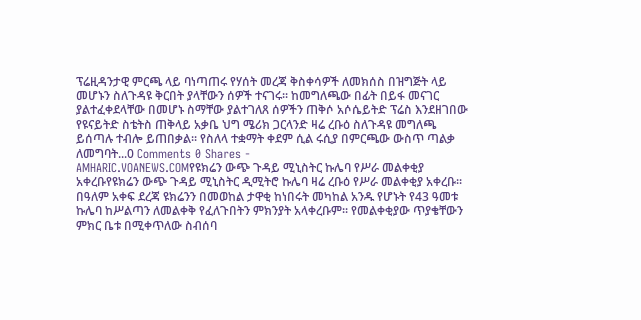ፕሬዚዳንታዊ ምርጫ ላይ ባነጣጠሩ የሃሰት መረጃ ቅስቀሳዎች ለመክሰስ በዝግጅት ላይ መሆኑን ስለጉዳዩ ቅርበት ያላቸውን ሰዎች ተናገሩ፡፡ ከመግለጫው በፊት በይፋ መናገር ያልተፈቀደላቸው በመሆኑ ስማቸው ያልተገለጸ ሰዎችን ጠቅሶ አሶሴይትድ ፕሬስ እንደዘገበው የዩናይትድ ስቴትስ ጠቅላይ አቃቤ ህግ ሜሪክ ጋርላንድ ዛሬ ረቡዕ ስለጉዳዩ መግለጫ ይሰጣሉ ተብሎ ይጠበቃል፡፡ የስለላ ተቋማት ቀደም ሲል ሩሲያ በምርጫው ውስጥ ጣልቃ ለመግባት...0 Comments 0 Shares -
AMHARIC.VOANEWS.COMየዩክሬን ውጭ ጉዳይ ሚኒስትር ኩሌባ የሥራ መልቀቂያ አቀረቡየዩክሬን ውጭ ጉዳይ ሚኒስትር ዲሚትሮ ኩሌባ ዛሬ ረቡዕ የሥራ መልቀቂያ አቀረቡ፡፡ በዓለም አቀፍ ደረጃ ዩክሬንን በመወከል ታዋቂ ከነበሩት መካከል አንዱ የሆኑት የ43 ዓመቱ ኩሌባ ከሥልጣን ለመልቀቅ የፈለጉበትን ምክንያት አላቀረቡም፡፡ የመልቀቂያው ጥያቄቸውን ምክር ቤቱ በሚቀጥለው ስብሰባ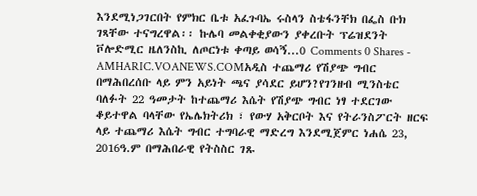እንደሚነጋገርበት የምክር ቤቱ አፈጉባኤ ሩስላን ስቴፋንቸክ በፌስ ቡክ ገጻቸው ተናግረዋል፡፡ ኩሌባ መልቀቂያውን ያቀረቡት ፕሬዝደንት ቮሎድሚር ዜለንስኪ ለጦርነቱ ቀጣይ ወሳኝ...0 Comments 0 Shares -
AMHARIC.VOANEWS.COMአዲስ ተጨማሪ የሽያጭ ግብር በማሕበረሰቡ ላይ ምን አይነት ጫና ያሳደር ይሆን?የገንዘብ ሚንስቴር ባለፉት 22 ዓመታት ከተጨማሪ እሴት የሽያጭ ግብር ነፃ ተደርገው ቆይተዋል ባላቸው የኤሌክትሪክ ፣ የውሃ አቅርቦት እና የትራንስፖርት ዘርፍ ላይ ተጨማሪ እሴት ግብር ተግባራዊ ማድረግ እንደሚጀምር ነሐሴ 23, 2016ዓ.ም በማሕበራዊ የትስስር ገጹ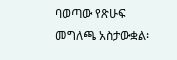ባወጣው የጽሁፍ መግለጫ አስታውቋል፡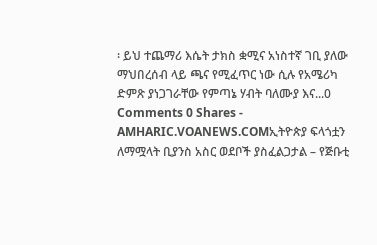፡ ይህ ተጨማሪ እሴት ታክስ ቋሚና አነስተኛ ገቢ ያለው ማህበረሰብ ላይ ጫና የሚፈጥር ነው ሲሉ የአሜሪካ ድምጽ ያነጋገራቸው የምጣኔ ሃብት ባለሙያ እና...0 Comments 0 Shares -
AMHARIC.VOANEWS.COMኢትዮጵያ ፍላጎቷን ለማሟላት ቢያንስ አስር ወደቦች ያስፈልጋታል – የጅቡቲ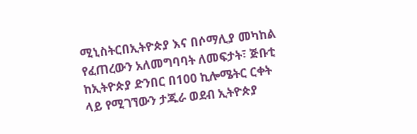ሚኒስትርበኢትዮጵያ እና በሶማሊያ መካከል የፈጠረውን አለመግባባት ለመፍታት፣ ጅቡቲ ከኢትዮጵያ ድንበር በ100 ኪሎሜትር ርቀት ላይ የሚገኘውን ታጁራ ወደብ ኢትዮጵያ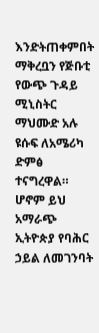እንድትጠቀምበት ማቅረቧን የጅቡቲ የውጭ ጉዳይ ሚኒስትር ማህሙድ አሉ ዩሱፍ ለአሜሪካ ድምፅ ተናግረዋል። ሆኖም ይህ አማራጭ ኢትዮጵያ የባሕር ኃይል ለመገንባት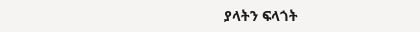ያላትን ፍላጎት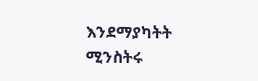እንደማያካትት ሚንስትሩ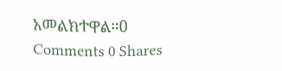አመልክተዋል።0 Comments 0 Shares